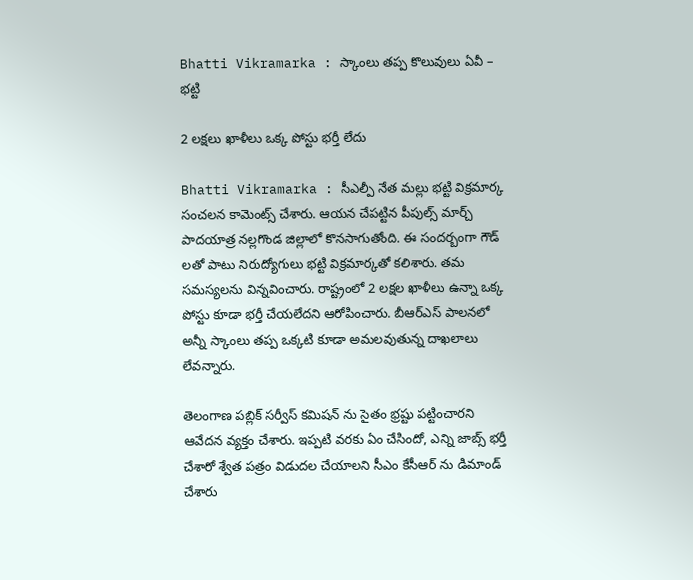Bhatti Vikramarka : స్కాంలు త‌ప్ప కొలువులు ఏవీ – భ‌ట్టి

2 ల‌క్ష‌లు ఖాళీలు ఒక్క పోస్టు భ‌ర్తీ లేదు

Bhatti Vikramarka : సీఎల్పీ నేత మ‌ల్లు భ‌ట్టి విక్ర‌మార్క సంచ‌ల‌న కామెంట్స్ చేశారు. ఆయ‌న చేప‌ట్టిన పీపుల్స్ మార్చ్ పాద‌యాత్ర న‌ల్ల‌గొండ జిల్లాలో కొన‌సాగుతోంది. ఈ సంద‌ర్బంగా గౌడ్ లతో పాటు నిరుద్యోగులు భ‌ట్టి విక్ర‌మార్క‌తో క‌లిశారు. త‌మ స‌మ‌స్య‌ల‌ను విన్న‌వించారు. రాష్ట్రంలో 2 ల‌క్ష‌ల ఖాళీలు ఉన్నా ఒక్క పోస్టు కూడా భ‌ర్తీ చేయ‌లేద‌ని ఆరోపించారు. బీఆర్ఎస్ పాల‌న‌లో అన్నీ స్కాంలు త‌ప్ప ఒక్క‌టి కూడా అమ‌ల‌వుతున్న దాఖ‌లాలు లేవ‌న్నారు.

తెలంగాణ ప‌బ్లిక్ స‌ర్వీస్ క‌మిష‌న్ ను సైతం భ్ర‌ష్టు ప‌ట్టించారని ఆవేద‌న వ్య‌క్తం చేశారు. ఇప్ప‌టి వ‌ర‌కు ఏం చేసిందో, ఎన్ని జాబ్స్ భ‌ర్తీ చేశారో శ్వేత ప‌త్రం విడుద‌ల చేయాల‌ని సీఎం కేసీఆర్ ను డిమాండ్ చేశారు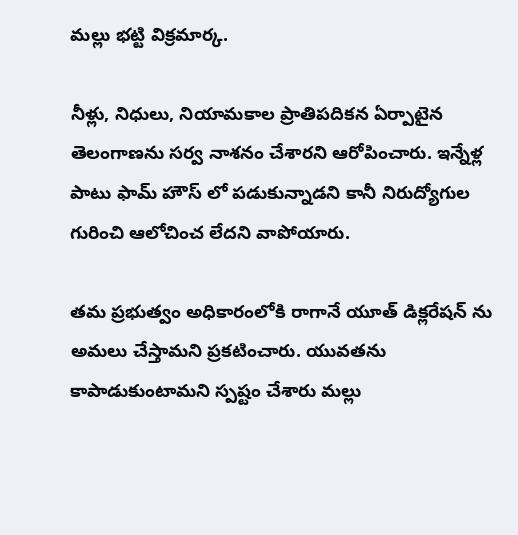మ‌ల్లు భ‌ట్టి విక్ర‌మార్క‌.

నీళ్లు, నిధులు, నియామ‌కాల ప్రాతిప‌దిక‌న ఏర్పాటైన తెలంగాణ‌ను స‌ర్వ నాశ‌నం చేశార‌ని ఆరోపించారు. ఇన్నేళ్ల పాటు ఫామ్ హౌస్ లో ప‌డుకున్నాడ‌ని కానీ నిరుద్యోగుల గురించి ఆలోచించ లేద‌ని వాపోయారు.

త‌మ ప్ర‌భుత్వం అధికారంలోకి రాగానే యూత్ డిక్ల‌రేష‌న్ ను అమ‌లు చేస్తామ‌ని ప్ర‌క‌టించారు. యువ‌త‌ను కాపాడుకుంటామ‌ని స్ప‌ష్టం చేశారు మ‌ల్లు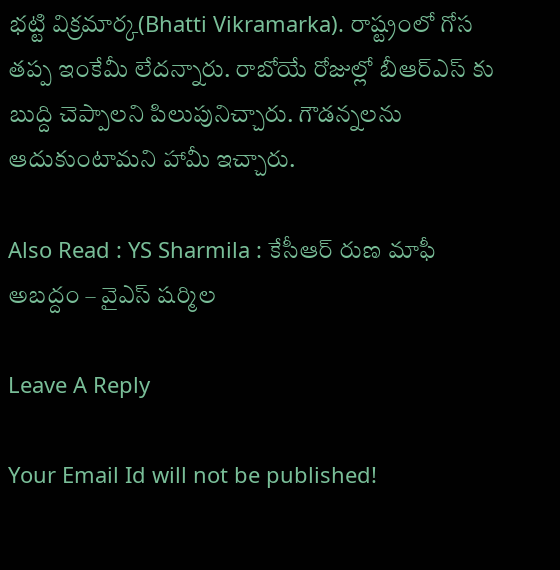భ‌ట్టి విక్ర‌మార్క‌(Bhatti Vikramarka). రాష్ట్రంలో గోస త‌ప్ప ఇంకేమీ లేద‌న్నారు. రాబోయే రోజుల్లో బీఆర్ఎస్ కు బుద్ది చెప్పాల‌ని పిలుపునిచ్చారు. గౌడ‌న్న‌ల‌ను ఆదుకుంటామ‌ని హామీ ఇచ్చారు.

Also Read : YS Sharmila : కేసీఆర్ రుణ మాఫీ అబ‌ద్దం – వైఎస్ ష‌ర్మిల

Leave A Reply

Your Email Id will not be published!